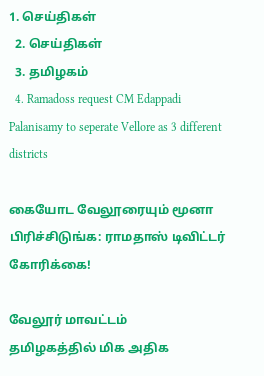1. செய்திகள்
  2. செய்திகள்
  3. த‌மிழக‌ம்
  4. Ramadoss request CM Edappadi Palanisamy to seperate Vellore as 3 different districts

கையோட வேலூரையும் மூனா பிரிச்சிடுங்க: ராமதாஸ் டிவிட்டர் கோரிக்கை!

வேலூர் மாவட்டம்
தமிழகத்தில் மிக அதிக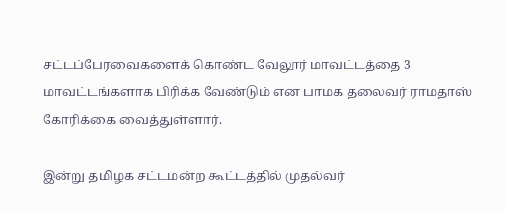சட்டப்பேரவைகளைக் கொண்ட வேலூர் மாவட்டத்தை 3 மாவட்டங்களாக பிரிக்க வேண்டும் என பாமக தலைவர் ராமதாஸ் கோரிக்கை வைத்துள்ளார்.

இன்று தமிழக சட்டமன்ற கூட்டத்தில் முதல்வர்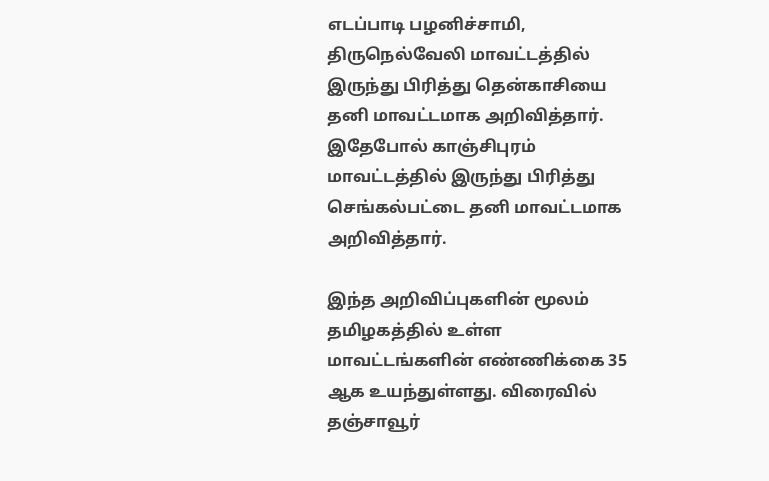எடப்பாடி பழனிச்சாமி, திருநெல்வேலி மாவட்டத்தில் இருந்து பிரித்து தென்காசியை தனி மாவட்டமாக அறிவித்தார். இதேபோல் காஞ்சிபுரம் மாவட்டத்தில் இருந்து பிரித்து செங்கல்பட்டை தனி மாவட்டமாக அறிவித்தார்.

இந்த அறிவிப்புகளின் மூலம் தமிழகத்தில் உள்ள மாவட்டங்களின் எண்ணிக்கை 35 ஆக உயந்துள்ளது. விரைவில் தஞ்சாவூர்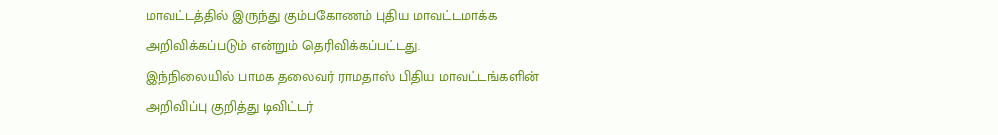மாவட்டத்தில் இருந்து கும்பகோணம் புதிய மாவட்டமாக்க அறிவிக்கப்படும் என்றும் தெரிவிக்கப்பட்டது.
இந்நிலையில் பாமக தலைவர் ராமதாஸ் பிதிய மாவட்டங்களின் அறிவிப்பு குறித்து டிவிட்டர்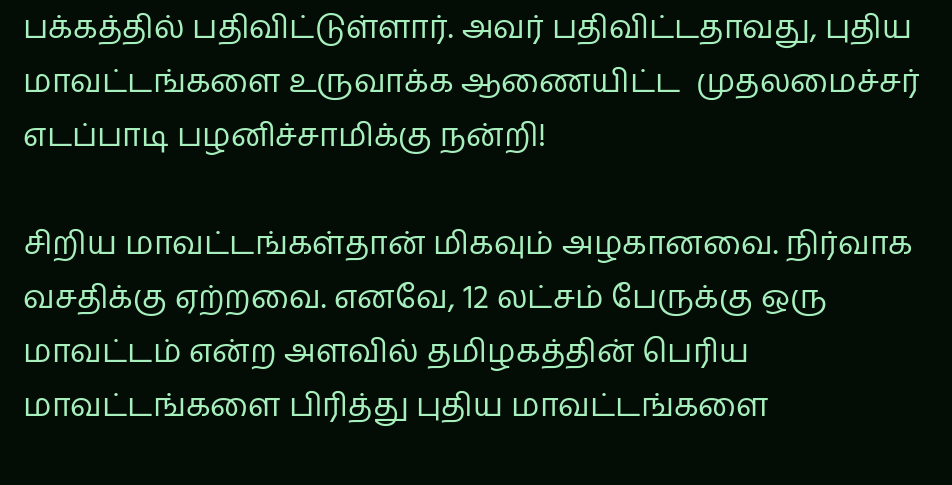பக்கத்தில் பதிவிட்டுள்ளார். அவர் பதிவிட்டதாவது, புதிய மாவட்டங்களை உருவாக்க ஆணையிட்ட  முதலமைச்சர் எடப்பாடி பழனிச்சாமிக்கு நன்றி!

சிறிய மாவட்டங்கள்தான் மிகவும் அழகானவை. நிர்வாக வசதிக்கு ஏற்றவை. எனவே, 12 லட்சம் பேருக்கு ஒரு மாவட்டம் என்ற அளவில் தமிழகத்தின் பெரிய மாவட்டங்களை பிரித்து புதிய மாவட்டங்களை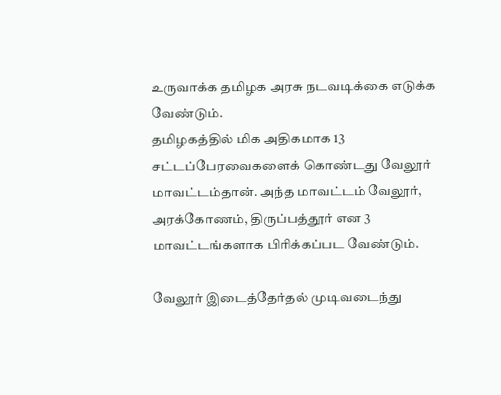உருவாக்க தமிழக அரசு நடவடிக்கை எடுக்க வேண்டும்.
தமிழகத்தில் மிக அதிகமாக 13 சட்டப்பேரவைகளைக் கொண்டது வேலூர் மாவட்டம்தான். அந்த மாவட்டம் வேலூர், அரக்கோணம், திருப்பத்தூர் என 3 மாவட்டங்களாக பிரிக்கப்பட வேண்டும்.

வேலூர் இடைத்தேர்தல் முடிவடைந்து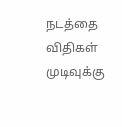நடத்தை விதிகள் முடிவுக்கு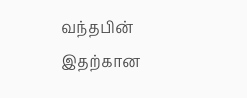வந்தபின் இதற்கான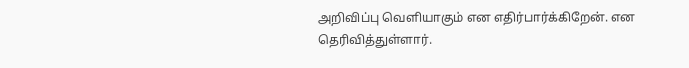அறிவிப்பு வெளியாகும் என எதிர்பார்க்கிறேன். என தெரிவித்துள்ளார்.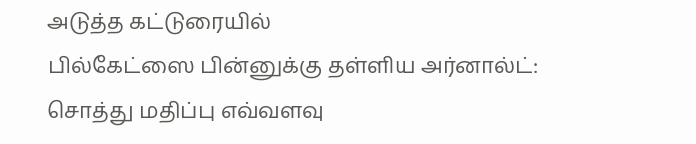அடுத்த கட்டுரையில்
பில்கேட்ஸை பின்னுக்கு தள்ளிய அர்னால்ட்: சொத்து மதிப்பு எவ்வளவு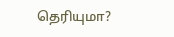தெரியுமா?